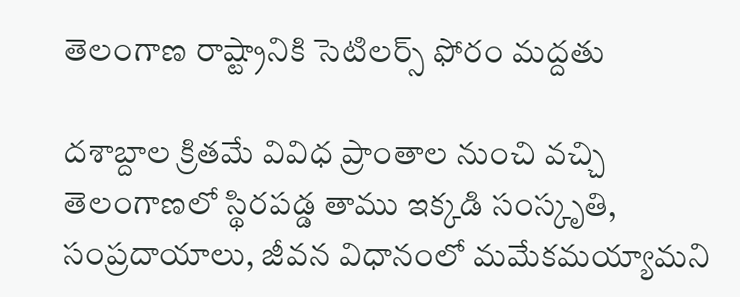తెలంగాణ రాష్ట్రానికి సెటిలర్స్ ఫోరం మద్దతు

దశాబ్దాల క్రితమే వివిధ ప్రాంతాల నుంచి వచ్చి తెలంగాణలో స్థిరపడ్డ తాము ఇక్కడి సంస్కృతి, సంప్రదాయాలు, జీవన విధానంలో మమేకమయ్యామని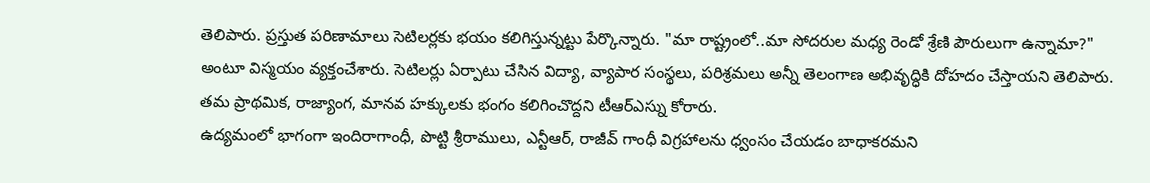తెలిపారు. ప్రస్తుత పరిణామాలు సెటిలర్లకు భయం కలిగిస్తున్నట్టు పేర్కొన్నారు. "మా రాష్ట్రంలో..మా సోదరుల మధ్య రెండో శ్రేణి పౌరులుగా ఉన్నామా?" అంటూ విస్మయం వ్యక్తంచేశారు. సెటిలర్లు ఏర్పాటు చేసిన విద్యా, వ్యాపార సంస్థలు, పరిశ్రమలు అన్నీ తెలంగాణ అభివృద్ధికి దోహదం చేస్తాయని తెలిపారు. తమ ప్రాథమిక, రాజ్యాంగ, మానవ హక్కులకు భంగం కలిగించొద్దని టీఆర్ఎస్ను కోరారు.
ఉద్యమంలో భాగంగా ఇందిరాగాంధీ, పొట్టి శ్రీరాములు, ఎన్టీఆర్, రాజీవ్ గాంధీ విగ్రహాలను ధ్వంసం చేయడం బాధాకరమని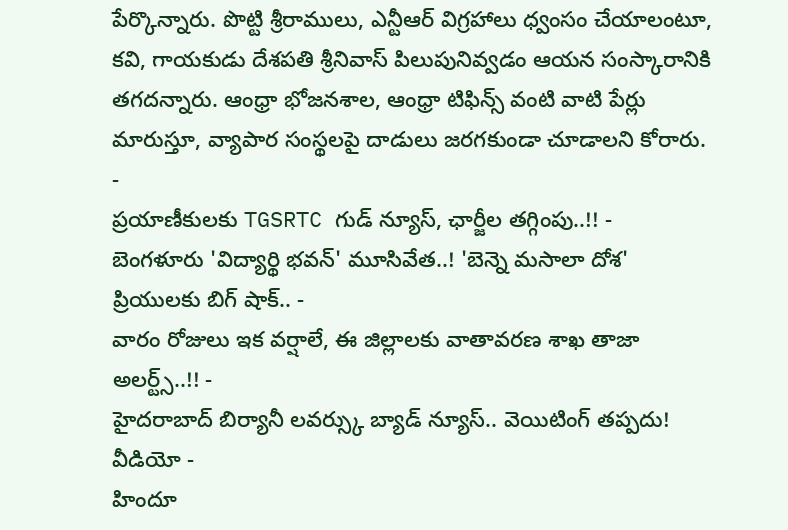పేర్కొన్నారు. పొట్టి శ్రీరాములు, ఎన్టీఆర్ విగ్రహాలు ధ్వంసం చేయాలంటూ, కవి, గాయకుడు దేశపతి శ్రీనివాస్ పిలుపునివ్వడం ఆయన సంస్కారానికి తగదన్నారు. ఆంధ్రా భోజనశాల, ఆంధ్రా టిఫిన్స్ వంటి వాటి పేర్లు మారుస్తూ, వ్యాపార సంస్థలపై దాడులు జరగకుండా చూడాలని కోరారు.
-
ప్రయాణీకులకు TGSRTC గుడ్ న్యూస్, ఛార్జీల తగ్గింపు..!! -
బెంగళూరు 'విద్యార్థి భవన్' మూసివేత..! 'బెన్నె మసాలా దోశ' ప్రియులకు బిగ్ షాక్.. -
వారం రోజులు ఇక వర్షాలే, ఈ జిల్లాలకు వాతావరణ శాఖ తాజా అలర్ట్స్..!! -
హైదరాబాద్ బిర్యానీ లవర్స్కు బ్యాడ్ న్యూస్.. వెయిటింగ్ తప్పదు! వీడియో -
హిందూ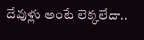దేవుళ్లు అంటే లెక్కలేదా..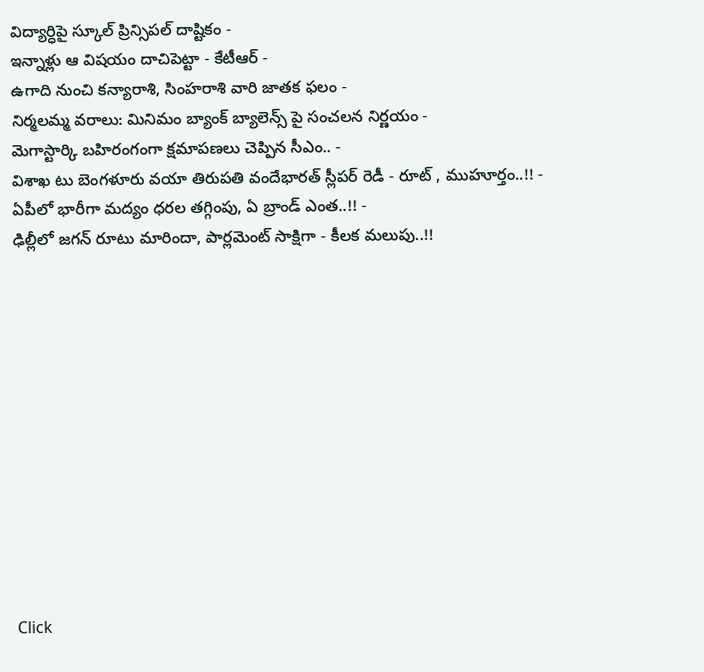విద్యార్ధిపై స్కూల్ ప్రిన్సిపల్ దాష్టికం -
ఇన్నాళ్లు ఆ విషయం దాచిపెట్టా - కేటీఆర్ -
ఉగాది నుంచి కన్యారాశి, సింహరాశి వారి జాతక ఫలం -
నిర్మలమ్మ వరాలు: మినిమం బ్యాంక్ బ్యాలెన్స్ పై సంచలన నిర్ణయం -
మెగాస్టార్కి బహిరంగంగా క్షమాపణలు చెప్పిన సీఎం.. -
విశాఖ టు బెంగళూరు వయా తిరుపతి వందేభారత్ స్లీపర్ రెడీ - రూట్ , ముహూర్తం..!! -
ఏపీలో భారీగా మద్యం ధరల తగ్గింపు, ఏ బ్రాండ్ ఎంత..!! -
ఢిల్లీలో జగన్ రూటు మారిందా, పార్లమెంట్ సాక్షిగా - కీలక మలుపు..!!












Click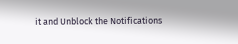it and Unblock the Notifications